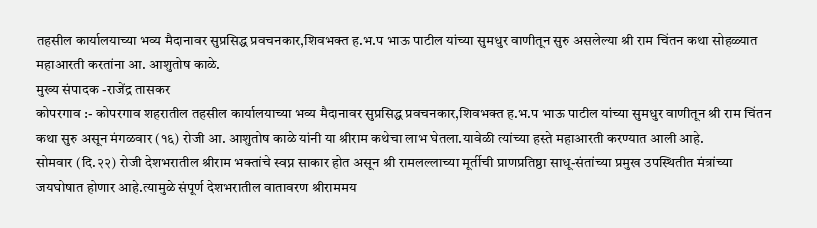तहसील कार्यालयाच्या भव्य मैदानावर सुप्रसिद्ध प्रवचनकार,शिवभक्त ह.भ.प भाऊ पाटील यांच्या सुमधुर वाणीतून सुरु असलेल्या श्री राम चिंतन कथा सोहळ्यात महाआरती करतांना आ. आशुतोष काळे.
मुख्य संपादक -राजेंद्र तासकर
कोपरगाव :- कोपरगाव शहरातील तहसील कार्यालयाच्या भव्य मैदानावर सुप्रसिद्ध प्रवचनकार,शिवभक्त ह.भ.प भाऊ पाटील यांच्या सुमधुर वाणीतून श्री राम चिंतन कथा सुरु असून मंगळवार (१६) रोजी आ. आशुतोष काळे यांनी या श्रीराम कथेचा लाभ घेतला.यावेळी त्यांच्या हस्ते महाआरती करण्यात आली आहे.
सोमवार (दि.२२) रोजी देशभरातील श्रीराम भक्तांचे स्वप्न साकार होत असून श्री रामलल्लाच्या मूर्तीची प्राणप्रतिष्ठा साधू-संतांच्या प्रमुख उपस्थितीत मंत्रांच्या जयघोषात होणार आहे.त्यामुळे संपूर्ण देशभरातील वातावरण श्रीराममय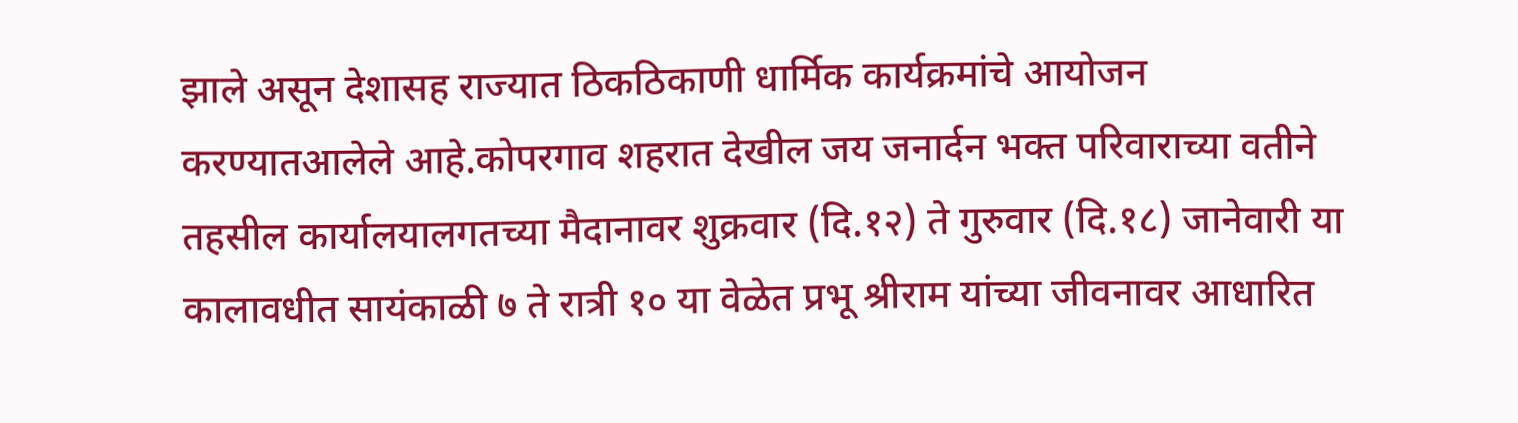झाले असून देशासह राज्यात ठिकठिकाणी धार्मिक कार्यक्रमांचे आयोजन करण्यातआलेले आहे.कोपरगाव शहरात देखील जय जनार्दन भक्त परिवाराच्या वतीने तहसील कार्यालयालगतच्या मैदानावर शुक्रवार (दि.१२) ते गुरुवार (दि.१८) जानेवारी या कालावधीत सायंकाळी ७ ते रात्री १० या वेळेत प्रभू श्रीराम यांच्या जीवनावर आधारित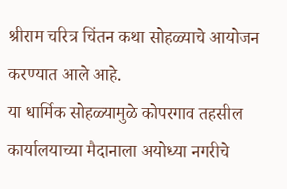श्रीराम चरित्र चिंतन कथा सोहळ्याचे आयोजन करण्यात आले आहे.
या धार्मिक सोहळ्यामुळे कोपरगाव तहसील कार्यालयाच्या मैदानाला अयोध्या नगरीचे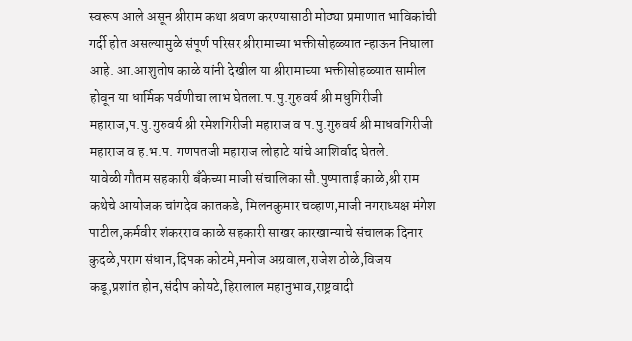स्वरूप आले असून श्रीराम कथा श्रवण करण्यासाठी मोठ्या प्रमाणात भाविकांची गर्दी होत असल्यामुळे संपूर्ण परिसर श्रीरामाच्या भक्तीसोहळ्यात न्हाऊन निघाला आहे. आ.आशुतोष काळे यांनी देखील या श्रीरामाच्या भक्तीसोहळ्यात सामील होवून या धार्मिक पर्वणीचा लाभ घेतला.प.पु.गुरुवर्य श्री मधुगिरीजी महाराज,प.पु.गुरुवर्य श्री रमेशगिरीजी महाराज व प.पु.गुरुवर्य श्री माधवगिरीजी महाराज व ह.भ.प. गणपतजी महाराज लोहाटे यांचे आशिर्वाद घेतले.
यावेळी गौतम सहकारी बँकेच्या माजी संचालिका सौ.पुष्पाताई काळे,श्री राम कथेचे आयोजक चांगदेव कातकडे, मिलनकुमार चव्हाण,माजी नगराध्यक्ष मंगेश पाटील,कर्मवीर शंकरराव काळे सहकारी साखर कारखान्याचे संचालक दिनार कुदळे,पराग संधान,दिपक कोटमे,मनोज अग्रवाल,राजेश ठोळे,विजय कडू,प्रशांत होन,संदीप कोयटे,हिरालाल महानुभाव,राष्ट्रवादी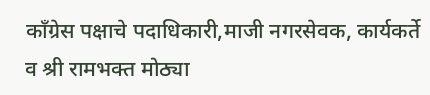काँग्रेस पक्षाचे पदाधिकारी,माजी नगरसेवक, कार्यकर्ते व श्री रामभक्त मोठ्या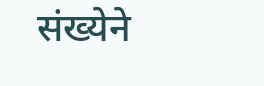संख्येने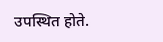उपस्थित होते.